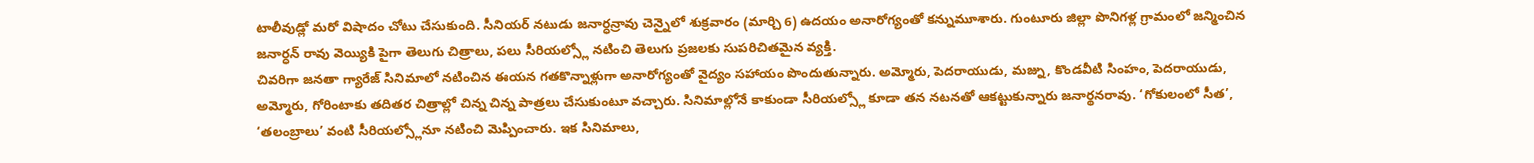టాలీవుడ్లో మరో విషాదం చోటు చేసుకుంది. సీనియర్ నటుడు జనార్ధన్రావు చెన్నైలో శుక్రవారం (మార్చి 6) ఉదయం అనారోగ్యంతో కన్నుమూశారు. గుంటూరు జిల్లా పొనిగళ్ల గ్రామంలో జన్మించిన జనార్ధన్ రావు వెయ్యికి పైగా తెలుగు చిత్రాలు, పలు సీరియల్స్లో నటించి తెలుగు ప్రజలకు సుపరిచితమైన వ్యక్తి.
చివరిగా జనతా గ్యారేజ్ సినిమాలో నటించిన ఈయన గతకొన్నాళ్లుగా అనారోగ్యంతో వైద్యం సహాయం పొందుతున్నారు. అమ్మోరు, పెదరాయుడు, మజ్ను, కొండవీటి సింహం, పెదరాయుడు, అమ్మోరు, గోరింటాకు తదితర చిత్రాల్లో చిన్న చిన్న పాత్రలు చేసుకుంటూ వచ్చారు. సినిమాల్లోనే కాకుండా సీరియల్స్లో కూడా తన నటనతో ఆకట్టుకున్నారు జనార్థనరావు. ‘గోకులంలో సీత’, ‘తలంబ్రాలు’ వంటి సీరియల్స్లోనూ నటించి మెప్పించారు. ఇక సినిమాలు,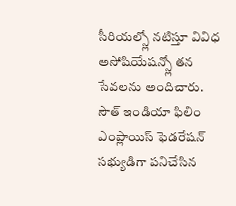సీరియల్స్లో నటిస్తూ వివిధ అసోషియేషన్స్లో తన సేవలను అందిచారు. సౌత్ ఇండియా ఫిలిం ఎంప్లాయిస్ ఫెడరేషన్ సభ్యుడిగా పనిచేసిన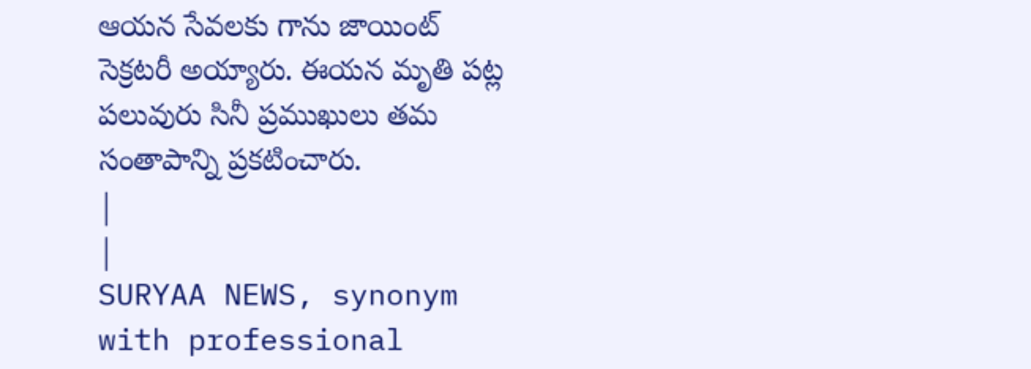ఆయన సేవలకు గాను జాయింట్ సెక్రటరీ అయ్యారు. ఈయన మృతి పట్ల పలువురు సినీ ప్రముఖులు తమ సంతాపాన్ని ప్రకటించారు.
|
|
SURYAA NEWS, synonym with professional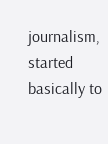journalism, started basically to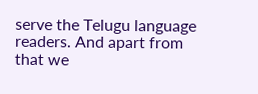serve the Telugu language readers. And apart from that we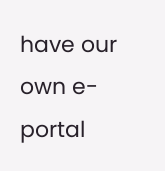have our own e-portal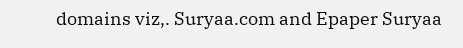domains viz,. Suryaa.com and Epaper Suryaa